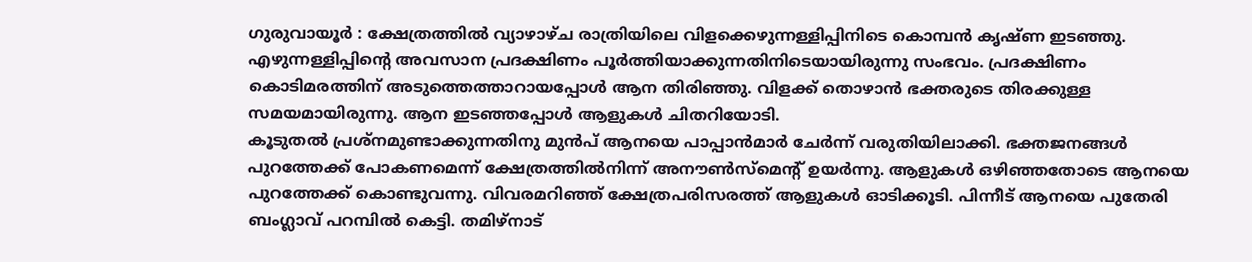ഗുരുവായൂർ : ക്ഷേത്രത്തിൽ വ്യാഴാഴ്ച രാത്രിയിലെ വിളക്കെഴുന്നള്ളിപ്പിനിടെ കൊമ്പൻ കൃഷ്ണ ഇടഞ്ഞു. എഴുന്നള്ളിപ്പിന്റെ അവസാന പ്രദക്ഷിണം പൂർത്തിയാക്കുന്നതിനിടെയായിരുന്നു സംഭവം. പ്രദക്ഷിണം കൊടിമരത്തിന് അടുത്തെത്താറായപ്പോൾ ആന തിരിഞ്ഞു. വിളക്ക് തൊഴാൻ ഭക്തരുടെ തിരക്കുള്ള സമയമായിരുന്നു. ആന ഇടഞ്ഞപ്പോൾ ആളുകൾ ചിതറിയോടി.
കൂടുതൽ പ്രശ്നമുണ്ടാക്കുന്നതിനു മുൻപ് ആനയെ പാപ്പാൻമാർ ചേർന്ന് വരുതിയിലാക്കി. ഭക്തജനങ്ങൾ പുറത്തേക്ക് പോകണമെന്ന് ക്ഷേത്രത്തിൽനിന്ന് അനൗൺസ്മെന്റ് ഉയർന്നു. ആളുകൾ ഒഴിഞ്ഞതോടെ ആനയെ പുറത്തേക്ക് കൊണ്ടുവന്നു. വിവരമറിഞ്ഞ് ക്ഷേത്രപരിസരത്ത് ആളുകൾ ഓടിക്കൂടി. പിന്നീട് ആനയെ പുതേരി ബംഗ്ലാവ് പറമ്പിൽ കെട്ടി. തമിഴ്നാട്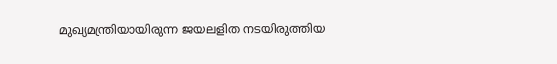മുഖ്യമന്ത്രിയായിരുന്ന ജയലളിത നടയിരുത്തിയ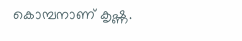കൊമ്പനാണ് കൃഷ്ണ.